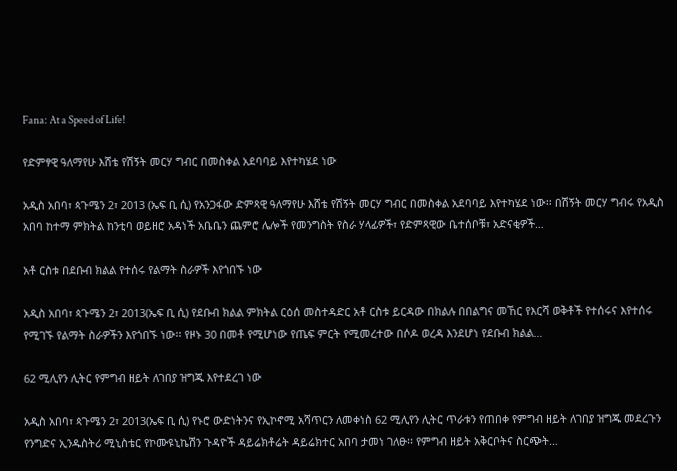Fana: At a Speed of Life!

የድምፃዊ ዓለማየሁ እሸቴ የሽኝት መርሃ ግብር በመስቀል አደባባይ እየተካሄደ ነው

አዲስ አበባ፣ ጳጉሜን 2፣ 2013 (ኤፍ ቢ ሲ) የአንጋፋው ድምጻዊ ዓለማየሁ እሸቴ የሽኝት መርሃ ግብር በመስቀል አደባባይ እየተካሄደ ነው፡፡ በሽኝት መርሃ ግብሩ የአዲስ አበባ ከተማ ምክትል ከንቲባ ወይዘሮ አዳነች አቤቤን ጨምሮ ሌሎች የመንግስት የስራ ሃላፊዎች፣ የድምጻዊው ቤተሰቦቹ፣ አድናቂዎች…

አቶ ርስቱ በደቡብ ክልል የተሰሩ የልማት ስራዎች እየጎበኙ ነው

አዲስ አበባ፣ ጳጉሜን 2፣ 2013(ኤፍ ቢ ሲ) የደቡብ ክልል ምክትል ርዕሰ መስተዳድር አቶ ርስቱ ይርዳው በክልሉ በበልግና መኸር የእርሻ ወቅቶች የተሰሩና እየተሰሩ የሚገኙ የልማት ስራዎችን እየጎበኙ ነው፡፡ የዞኑ 30 በመቶ የሚሆነው የጤፍ ምርት የሚመረተው በሶዶ ወረዳ እንደሆነ የደቡብ ክልል…

62 ሚሊየን ሊትር የምግብ ዘይት ለገበያ ዝግጁ እየተደረገ ነው

አዲስ አበባ፣ ጳጉሜን 2፣ 2013(ኤፍ ቢ ሲ) የኑሮ ውድነትንና የኢኮኖሚ አሻጥርን ለመቀነስ 62 ሚሊየን ሊትር ጥራቱን የጠበቀ የምግብ ዘይት ለገበያ ዝግጁ መደረጉን የንግድና ኢንዱስትሪ ሚኒስቴር የኮሙዩኒኬሽን ጉዳዮች ዳይሬክቶሬት ዳይሬክተር አበባ ታመነ ገለፁ፡፡ የምግብ ዘይት አቅርቦትና ስርጭት…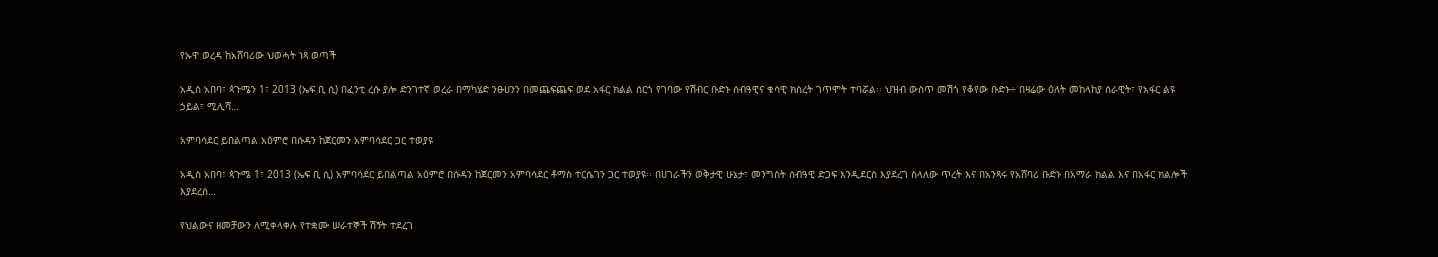የኡዋ ወረዳ ከአሸባሪው ህወሓት ነጻ ወጣች

አዲስ አበባ፣ ጳጉሜን 1፣ 2013 (ኤፍ ቢ ሲ) በፈንቲ ረሱ ያሎ ድንገተኛ ወረራ በማካሄድ ንፁሀንን በመጨፍጨፍ ወደ አፋር ክልል ሰርጎ የገባው የሽብር ቡድኑ ሰብዓዊና ቁሳዊ ክስረት ገጥሞት ተባሯል፡፡ ህዝብ ውስጥ መሽጎ የቆየው ቡድኑ÷ በዛሬው ዕለት መከላከያ ሰራዊት፣ የአፋር ልዩ ኃይል፣ ሚሊሻ…

አምባሳደር ይበልጣል አዕምሮ በሱዳን ከጀርመን አምባሳደር ጋር ተወያዩ

አዲስ አበባ፣ ጳጉሜ 1፣ 2013 (ኤፍ ቢ ሲ) አምባሳደር ይበልጣል አዕምሮ በሱዳን ከጀርመን አምባሳደር ቶማስ ተርሴገን ጋር ተወያዩ፡፡ በሀገራችን ወቅታዊ ሁኔታ፣ መንግስት ሰብዓዊ ድጋፍ እንዲደርስ እያደረገ ስላለው ጥረት እና በአንጻሩ የአሸባሪ ቡድኑ በአማራ ክልል እና በአፋር ክልሎች እያደረሰ…

የህልውና ዘመቻውን ለሚቀላቀሉ የተቋሙ ሠራተኞች ሽኝት ተደረገ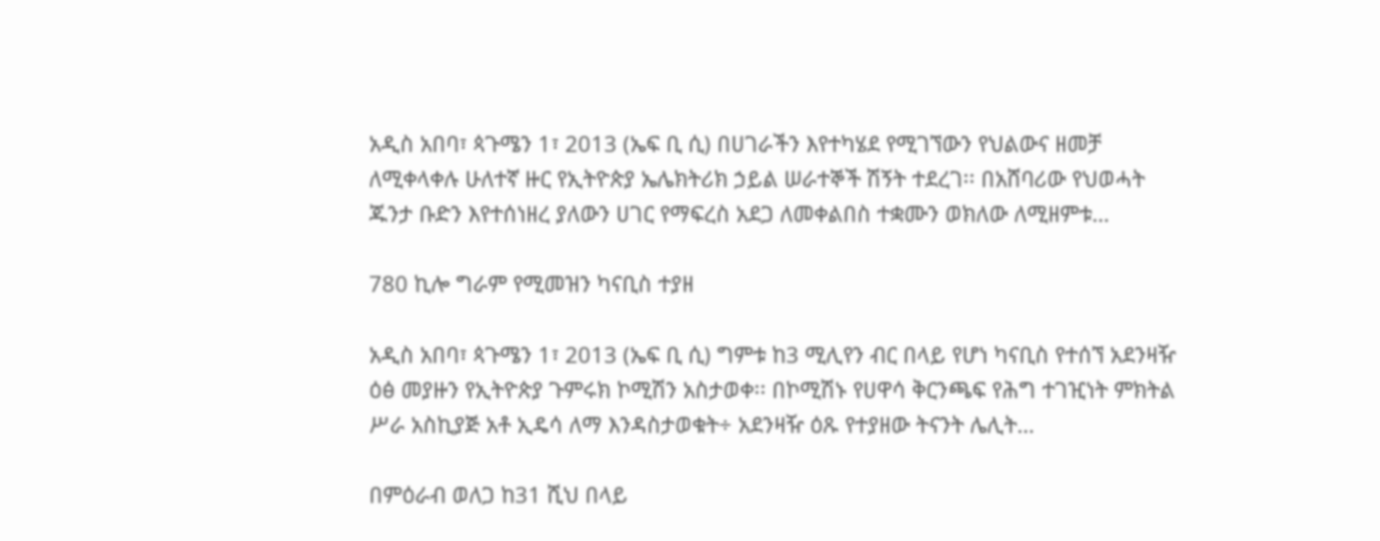አዲስ አበባ፣ ጳጉሜን 1፣ 2013 (ኤፍ ቢ ሲ) በሀገራችን እየተካሄደ የሚገኘውን የህልውና ዘመቻ ለሚቀላቀሉ ሁለተኛ ዙር የኢትዮጵያ ኤሌክትሪክ ኃይል ሠራተኞች ሽኝት ተደረገ፡፡ በአሸባሪው የህወሓት ጁንታ ቡድን እየተሰነዘረ ያለውን ሀገር የማፍረስ አደጋ ለመቀልበስ ተቋሙን ወክለው ለሚዘምቱ…

780 ኪሎ ግራም የሚመዝን ካናቢስ ተያዘ

አዲስ አበባ፣ ጳጉሜን 1፣ 2013 (ኤፍ ቢ ሲ) ግምቱ ከ3 ሚሊየን ብር በላይ የሆነ ካናቢስ የተሰኘ አደንዛዥ ዕፅ መያዙን የኢትዮጵያ ጉምሩክ ኮሚሽን አስታወቀ፡፡ በኮሚሽኑ የሀዋሳ ቅርንጫፍ የሕግ ተገዢነት ምክትል ሥራ አስኪያጅ አቶ ኢዴሳ ለማ እንዳስታወቁት÷ አደንዛዥ ዕጹ የተያዘው ትናንት ሌሊት…

በምዕራብ ወለጋ ከ31 ሺህ በላይ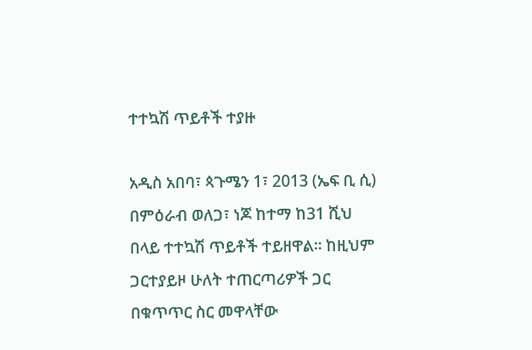ተተኳሽ ጥይቶች ተያዙ

አዲስ አበባ፣ ጳጉሜን 1፣ 2013 (ኤፍ ቢ ሲ) በምዕራብ ወለጋ፣ ነጆ ከተማ ከ31 ሺህ በላይ ተተኳሽ ጥይቶች ተይዘዋል። ከዚህም ጋርተያይዞ ሁለት ተጠርጣሪዎች ጋር በቁጥጥር ስር መዋላቸው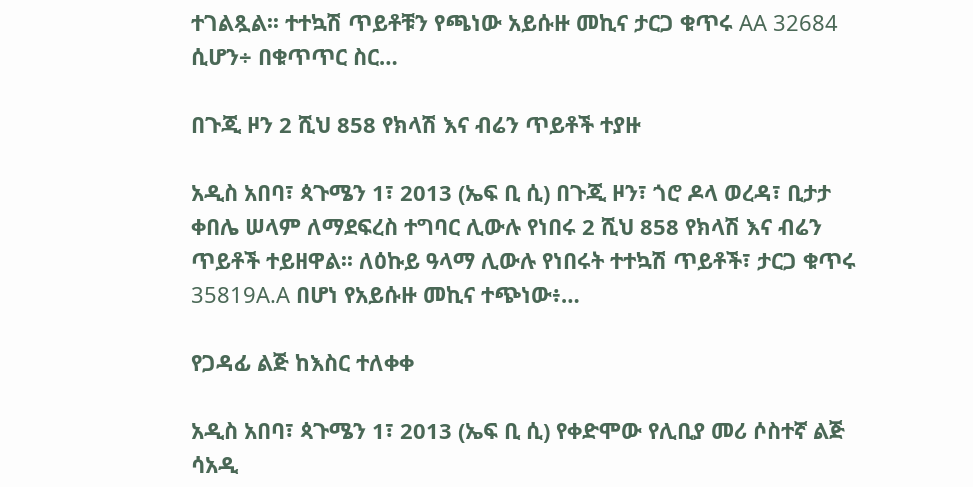ተገልጿል፡፡ ተተኳሽ ጥይቶቹን የጫነው አይሱዙ መኪና ታርጋ ቁጥሩ AA 32684 ሲሆን÷ በቁጥጥር ስር…

በጉጂ ዞን 2 ሺህ 858 የክላሽ እና ብሬን ጥይቶች ተያዙ

አዲስ አበባ፣ ጳጉሜን 1፣ 2013 (ኤፍ ቢ ሲ) በጉጂ ዞን፣ ጎሮ ዶላ ወረዳ፣ ቢታታ ቀበሌ ሠላም ለማደፍረስ ተግባር ሊውሉ የነበሩ 2 ሺህ 858 የክላሽ እና ብሬን ጥይቶች ተይዘዋል፡፡ ለዕኩይ ዓላማ ሊውሉ የነበሩት ተተኳሽ ጥይቶች፣ ታርጋ ቁጥሩ 35819A.A በሆነ የአይሱዙ መኪና ተጭነው፥…

የጋዳፊ ልጅ ከእስር ተለቀቀ

አዲስ አበባ፣ ጳጉሜን 1፣ 2013 (ኤፍ ቢ ሲ) የቀድሞው የሊቢያ መሪ ሶስተኛ ልጅ ሳአዲ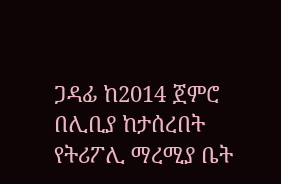ጋዳፊ ከ2014 ጀምሮ በሊቢያ ከታሰረበት የትሪፖሊ ማረሚያ ቤት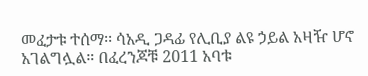መፈታቱ ተሰማ፡፡ ሳአዲ ጋዳፊ የሊቢያ ልዩ ኃይል አዛዥ ሆኖ አገልግሏል። በፈረንጆቹ 2011 አባቱ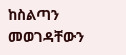ከስልጣን መወገዳቸውን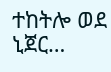ተከትሎ ወደ ኒጀር…